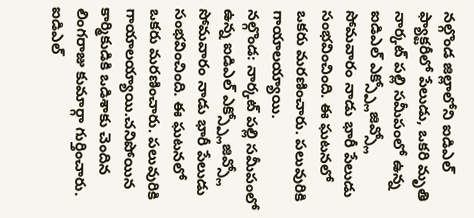నల్గొండ జిల్లాలోని ఐడిఎల్ ఫ్యాక్టరీలో పేలుడు, ఒకరి మృతి
నార్కట్ పల్లి సమీపంలో ఉన్న ఐడిఎల్ ఎక్స్ప్లోజివ్స్లో సోమవారం నాడు భారీ పేలుడు సంభవించింది. ఈ ఘటనలో ఒకరు మరణించారు. పలువురికి గాయాలయ్యాయి.
నల్గొండ: నార్కట్ పల్లి సమీపంలో ఉన్న ఐడిఎల్ ఎక్స్ప్లోజివ్స్లో సోమవారం నాడు భారీ పేలుడు సంభవించింది. ఈ ఘటనలో ఒకరు మరణించారు. పలువురికి గాయాలయ్యాయి.చనిపోయిన కార్మికుడికి ఒడిశాకు చెందిన లింగరాజు కుమార్గా గుర్తించారు.
ఐడిఎల్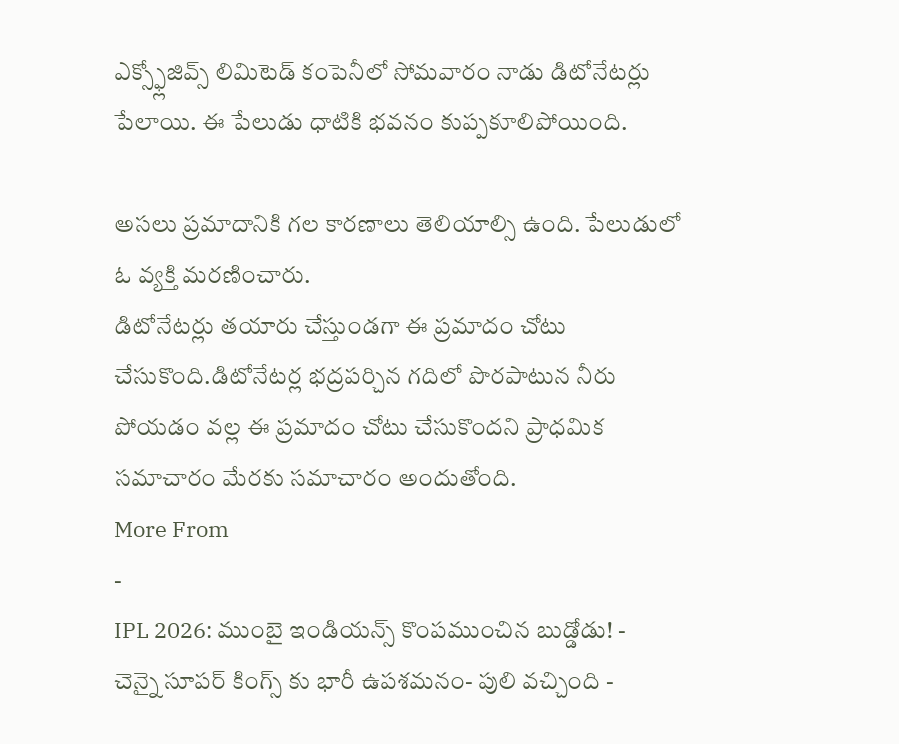ఎక్స్ఫ్లోజివ్స్ లిమిటెడ్ కంపెనీలో సోమవారం నాడు డిటోనేటర్లు పేలాయి. ఈ పేలుడు ధాటికి భవనం కుప్పకూలిపోయింది.

అసలు ప్రమాదానికి గల కారణాలు తెలియాల్సి ఉంది. పేలుడులో ఓ వ్యక్తి మరణించారు.
డిటోనేటర్లు తయారు చేస్తుండగా ఈ ప్రమాదం చోటు చేసుకొంది.డిటోనేటర్ల భద్రపర్చిన గదిలో పొరపాటున నీరు పోయడం వల్ల ఈ ప్రమాదం చోటు చేసుకొందని ప్రాధమిక సమాచారం మేరకు సమాచారం అందుతోంది.
More From
-
IPL 2026: ముంబై ఇండియన్స్ కొంపముంచిన బుడ్డోడు! -
చెన్నై సూపర్ కింగ్స్ కు భారీ ఉపశమనం- పులి వచ్చింది -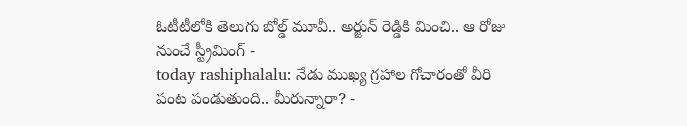ఓటీటీలోకి తెలుగు బోల్డ్ మూవీ.. అర్జున్ రెడ్డికి మించి.. ఆ రోజు నుంచే స్ట్రీమింగ్ -
today rashiphalalu: నేడు ముఖ్య గ్రహాల గోచారంతో వీరి పంట పండుతుంది.. మీరున్నారా? -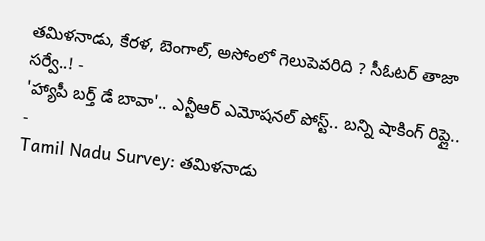తమిళనాడు, కేరళ, బెంగాల్, అసోంలో గెలుపెవరిది ? సీఓటర్ తాజా సర్వే..! -
'హ్యాపీ బర్త్ డే బావా'.. ఎన్టీఆర్ ఎమోషనల్ పోస్ట్.. బన్ని షాకింగ్ రిప్లై.. -
Tamil Nadu Survey: తమిళనాడు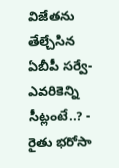విజేతను తేల్చేసిన ఏబీపీ సర్వే-ఎవరికెన్ని సీట్లంటే..? -
రైతు భరోసా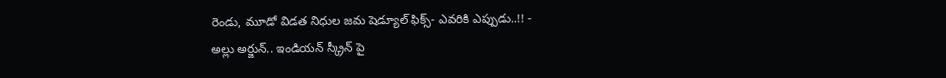రెండు, మూడో విడత నిధుల జమ షెడ్యూల్ ఫిక్స్- ఎవరికి ఎప్పుడు..!! -
అల్లు అర్జున్.. ఇండియన్ స్క్రీన్ పై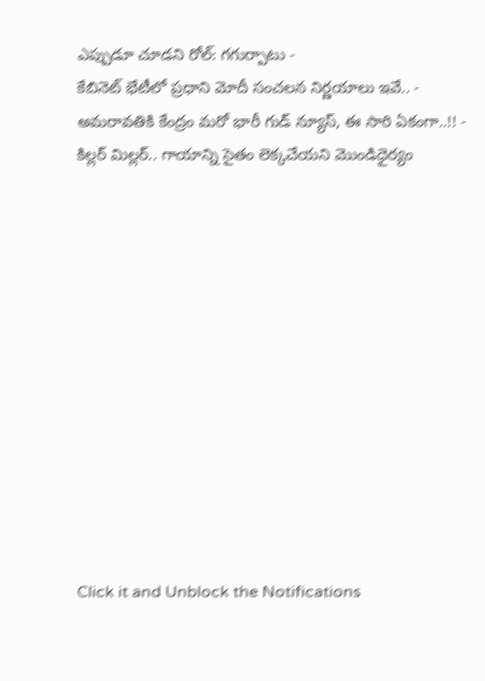ఎప్పుడూ చూడని రోల్: గగుర్పాటు -
కేబినెట్ భేటీలో ప్రధాని మోదీ సంచలన నిర్ణయాలు ఇవే.. -
అమరావతికి కేంద్రం మరో భారీ గుడ్ న్యూస్, ఈ సారి ఏకంగా..!! -
కిల్లర్ మిల్లర్.. గాయాన్ని సైతం లెక్కచేయని మొండిధైర్యం












Click it and Unblock the Notifications